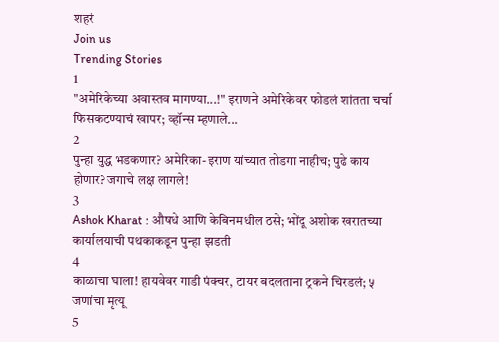शहरं
Join us
Trending Stories
1
"अमेरिकेच्या अवास्तव मागण्या...!" इराणने अमेरिकेवर फोडलं शांतता चर्चा फिसकटण्याचं खापर; व्हॉन्स म्हणाले...
2
पुन्हा युद्ध भडकणार? अमेरिका-इराण यांच्यात तोडगा नाहीच; पुढे काय होणार? जगाचे लक्ष लागले!
3
Ashok Kharat : औषधे आणि केबिनमधील ठसे; भोंदू अशोक खरातच्या कार्यालयाची पथकाकडून पुन्हा झडती
4
काळाचा घाला! हायवेवर गाडी पंक्चर, टायर बदलताना ट्रकने चिरडलं; ५ जणांचा मृत्यू
5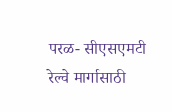परळ- सीएसएमटी रेल्वे मार्गासाठी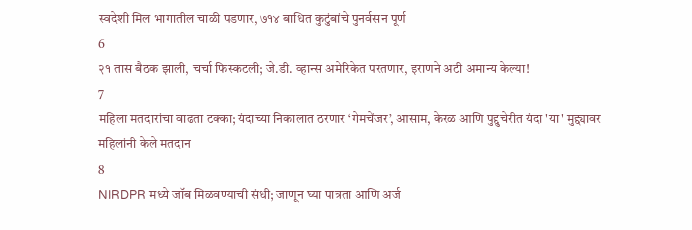स्वदेशी मिल भागातील चाळी पडणार, ७१४ बाधित कुटुंबांचे पुनर्वसन पूर्ण
6
२१ तास बैठक झाली, चर्चा फिस्कटली; जे.डी. व्हान्स अमेरिकेत परतणार, इराणने अटी अमान्य केल्या!
7
महिला मतदारांचा वाढता टक्का; यंदाच्या निकालात ठरणार ‘गेमचेंजर’, आसाम, केरळ आणि पुद्दुचेरीत यंदा 'या' मुद्द्यावर महिलांनी केले मतदान
8
NIRDPR मध्ये जॉब मिळवण्याची संधी; जाणून घ्या पात्रता आणि अर्ज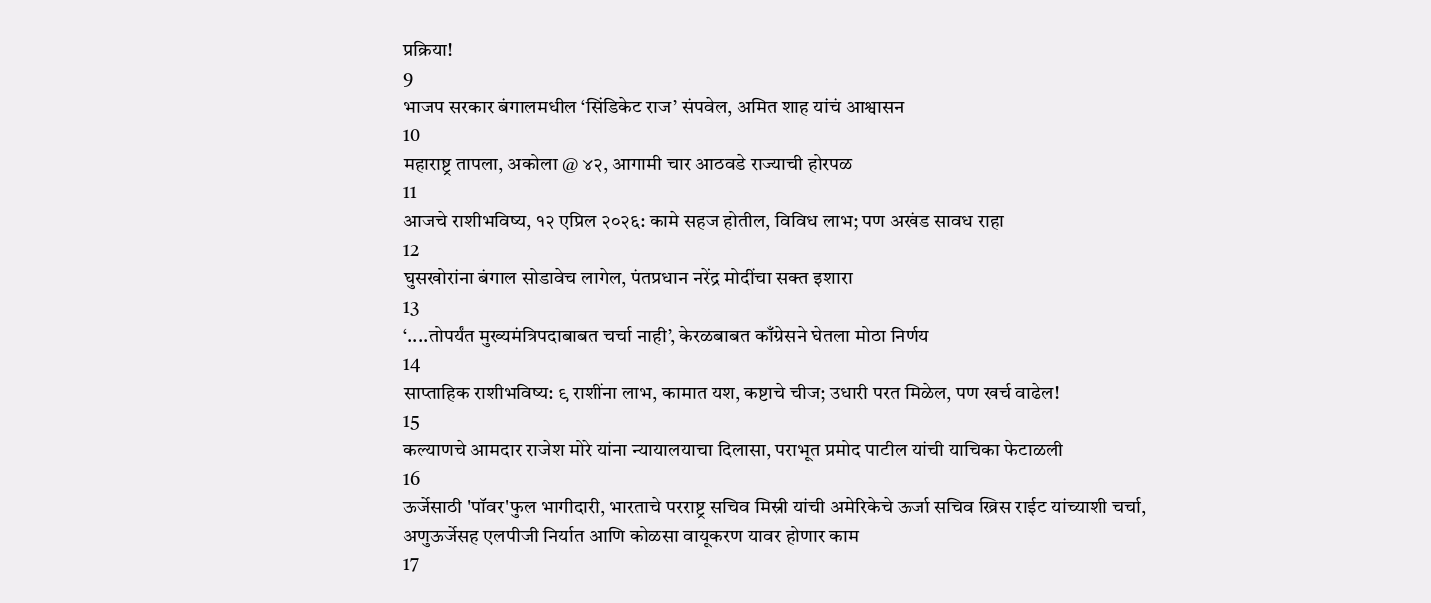प्रक्रिया!
9
भाजप सरकार बंगालमधील ‘सिंडिकेट राज’ संपवेल, अमित शाह यांचं आश्वासन
10
महाराष्ट्र तापला, अकोला @ ४२, आगामी चार आठवडे राज्याची होरपळ
11
आजचे राशीभविष्य, १२ एप्रिल २०२६: कामे सहज होतील, विविध लाभ; पण अखंड सावध राहा
12
घुसखोरांना बंगाल सोडावेच लागेल, पंतप्रधान नरेंद्र मोदींचा सक्त इशारा
13
‘....तोपर्यंत मुख्यमंत्रिपदाबाबत चर्चा नाही’, केरळबाबत काँग्रेसने घेतला मोठा निर्णय
14
साप्ताहिक राशीभविष्य: ९ राशींना लाभ, कामात यश, कष्टाचे चीज; उधारी परत मिळेल, पण खर्च वाढेल!
15
कल्याणचे आमदार राजेश मोरे यांना न्यायालयाचा दिलासा, पराभूत प्रमोद पाटील यांची याचिका फेटाळली
16
ऊर्जेसाठी 'पॉवर'फुल भागीदारी, भारताचे परराष्ट्र सचिव मिस्री यांची अमेरिकेचे ऊर्जा सचिव ख्रिस राईट यांच्याशी चर्चा, अणुऊर्जेसह एलपीजी निर्यात आणि कोळसा वायूकरण यावर होणार काम
17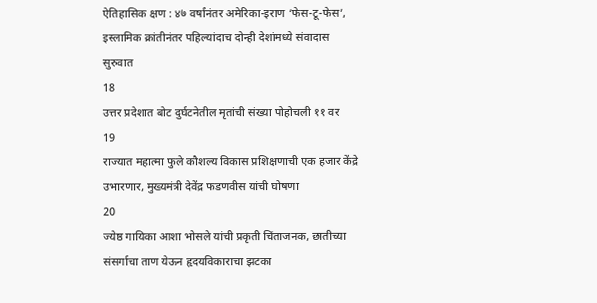ऐतिहासिक क्षण : ४७ वर्षांनंतर अमेरिका-इराण ‘फेस-टू-फेस’, इस्लामिक क्रांतीनंतर पहिल्यांदाच दोन्ही देशांमध्ये संवादास सुरुवात
18
उत्तर प्रदेशात बोट दुर्घटनेतील मृतांची संख्या पोहोचली ११ वर
19
राज्यात महात्मा फुले कौशल्य विकास प्रशिक्षणाची एक हजार केंद्रे उभारणार, मुख्यमंत्री देवेंद्र फडणवीस यांची घोषणा
20
ज्येष्ठ गायिका आशा भोसले यांची प्रकृती चिंताजनक, छातीच्या संसर्गाचा ताण येऊन हृदयविकाराचा झटका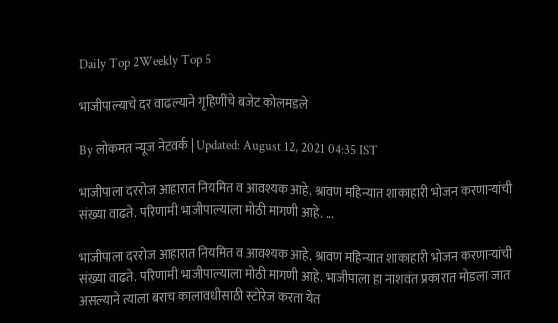Daily Top 2Weekly Top 5

भाजीपाल्याचे दर वाढल्याने गृहिणींचे बजेट कोलमडले

By लोकमत न्यूज नेटवर्क | Updated: August 12, 2021 04:35 IST

भाजीपाला दररोज आहारात नियमित व आवश्यक आहे. श्रावण महिन्यात शाकाहारी भोजन करणाऱ्यांची संख्या वाढते. परिणामी भाजीपाल्याला मोठी मागणी आहे. ...

भाजीपाला दररोज आहारात नियमित व आवश्यक आहे. श्रावण महिन्यात शाकाहारी भोजन करणाऱ्यांची संख्या वाढते. परिणामी भाजीपाल्याला मोठी मागणी आहे. भाजीपाला हा नाशवंत प्रकारात मोडला जात असल्याने त्याला बराच कालावधीसाठी स्टोरेज करता येत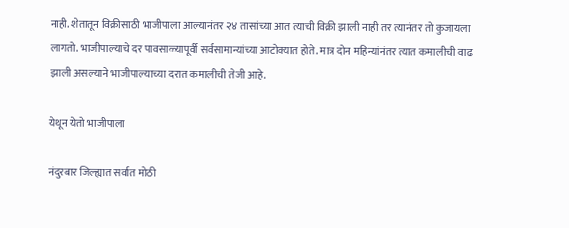नाही. शेतातून विक्रीसाठी भाजीपाला आल्यानंतर २४ तासांच्या आत त्याची विक्री झाली नाही तर त्यानंतर तो कुजायला लागतो. भाजीपाल्याचे दर पावसाळ्यापूर्वी सर्वसामान्यांच्या आटोक्यात होते. मात्र दोन महिन्यांनंतर त्यात कमालीची वाढ झाली असल्याने भाजीपाल्याच्या दरात कमालीची तेजी आहे.

येथून येतो भाजीपाला

नंदुरबार जिल्ह्यात सर्वात मोठी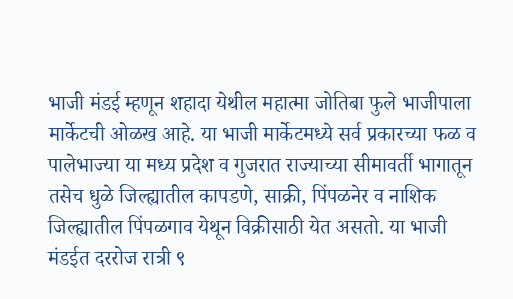भाजी मंडई म्हणून शहादा येथील महात्मा जोतिबा फुले भाजीपाला मार्केटची ओळख आहे. या भाजी मार्केटमध्ये सर्व प्रकारच्या फळ व पालेभाज्या या मध्य प्रदेश व गुजरात राज्याच्या सीमावर्ती भागातून तसेच धुळे जिल्‍ह्यातील कापडणे, साक्री, पिंपळनेर व नाशिक जिल्ह्यातील पिंपळगाव येथून विक्रीसाठी येत असतो. या भाजी मंडईत दररोज रात्री ९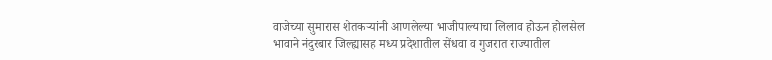वाजेच्या सुमारास शेतकऱ्यांनी आणलेल्या भाजीपाल्याचा लिलाव होऊन होलसेल भावाने नंदुरबार जिल्ह्यासह मध्य प्रदेशातील सेंधवा व गुजरात राज्यातील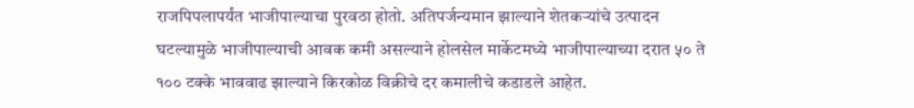राजपिपलापर्यंत भाजीपाल्याचा पुरवठा होतो. अतिपर्जन्यमान झाल्याने शेतकऱ्यांचे उत्पादन घटल्यामुळे भाजीपाल्याची आवक कमी असल्याने होलसेल मार्केटमध्ये भाजीपाल्याच्या दरात ५० ते १०० टक्के भाववाढ झाल्याने किरकोळ विक्रीचे दर कमालीचे कडाडले आहेत.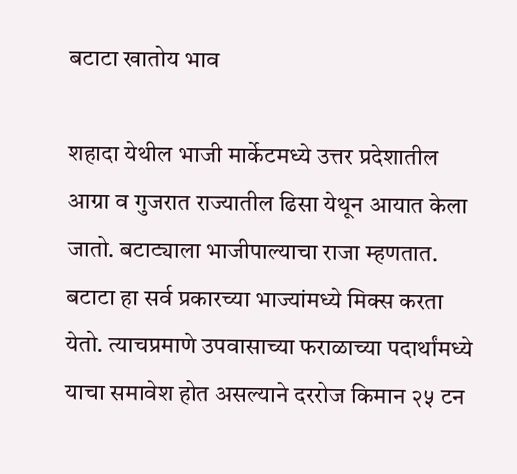बटाटा खातोय भाव

शहादा येथील भाजी मार्केटमध्ये उत्तर प्रदेशातील आग्रा व गुजरात राज्यातील ढिसा येथून आयात केला जातो. बटाट्याला भाजीपाल्याचा राजा म्हणतात. बटाटा हा सर्व प्रकारच्या भाज्यांमध्ये मिक्स करता येतो. त्याचप्रमाणे उपवासाच्या फराळाच्या पदार्थांमध्ये याचा समावेश होत असल्याने दररोज किमान २५ टन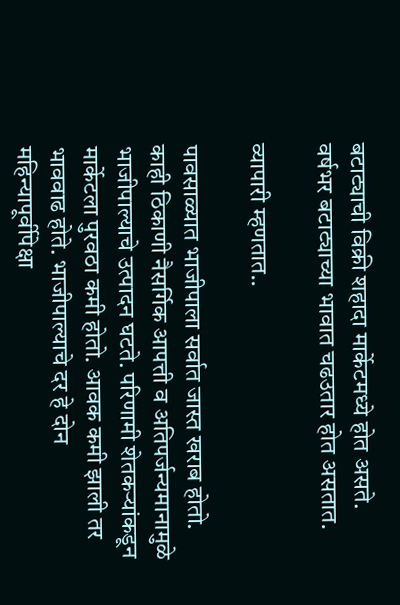बटाट्याची विक्री शहादा मार्केटमध्ये होत असते. वर्षभर बटाट्याच्या भावात चढउतार होत असतात.

व्यापारी म्हणतात..

पावसाळ्यात भाजीपाला सर्वात जास्त खराब होतो. काही ठिकाणी नैसर्गिक आपत्ती व अतिपर्जन्यमानामुळे भाजीपाल्याचे उत्पादन घटते. परिणामी शेतकऱ्यांकडून मार्केटला पुरवठा कमी होतो. आवक कमी झाली तर भाववाढ होते. भाजीपाल्याचे दर हे दोन महिन्यापूर्वीपेक्षा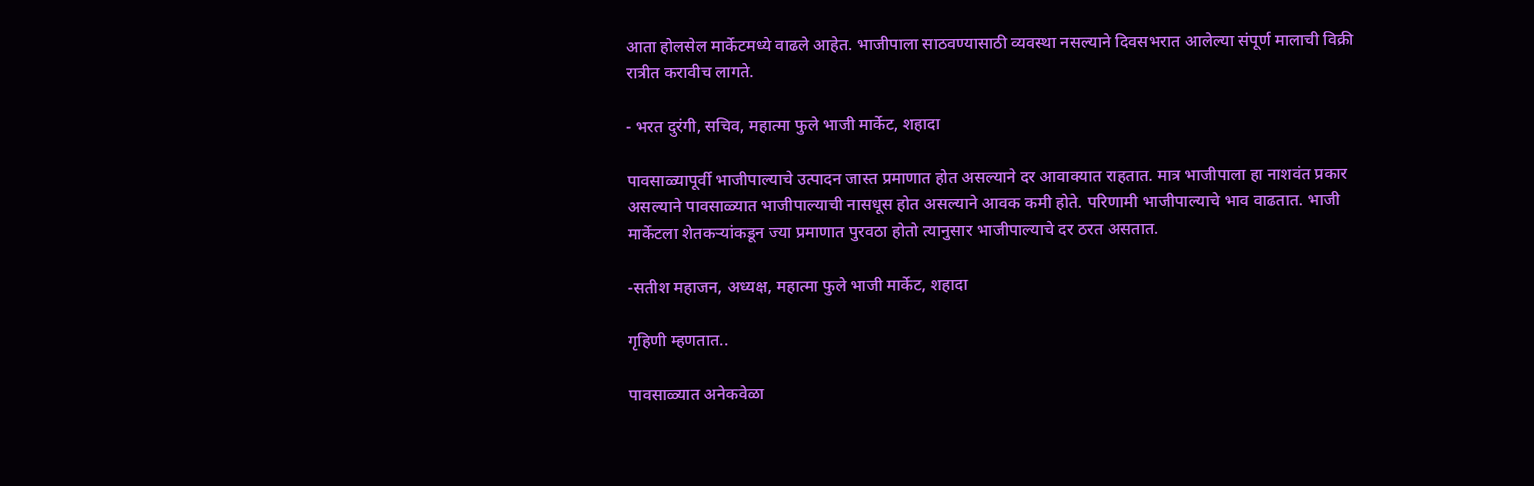आता होलसेल मार्केटमध्ये वाढले आहेत. भाजीपाला साठवण्यासाठी व्यवस्था नसल्याने दिवसभरात आलेल्या संपूर्ण मालाची विक्री रात्रीत करावीच लागते.

- भरत दुरंगी, सचिव, महात्मा फुले भाजी मार्केट, शहादा

पावसाळ्यापूर्वी भाजीपाल्याचे उत्पादन जास्त प्रमाणात होत असल्याने दर आवाक्यात राहतात. मात्र भाजीपाला हा नाशवंत प्रकार असल्याने पावसाळ्यात भाजीपाल्याची नासधूस होत असल्याने आवक कमी होते. परिणामी भाजीपाल्याचे भाव वाढतात. भाजी मार्केटला शेतकऱ्यांकडून ज्या प्रमाणात पुरवठा होतो त्यानुसार भाजीपाल्याचे दर ठरत असतात.

-सतीश महाजन, अध्यक्ष, महात्मा फुले भाजी मार्केट, शहादा

गृहिणी म्हणतात..

पावसाळ्यात अनेकवेळा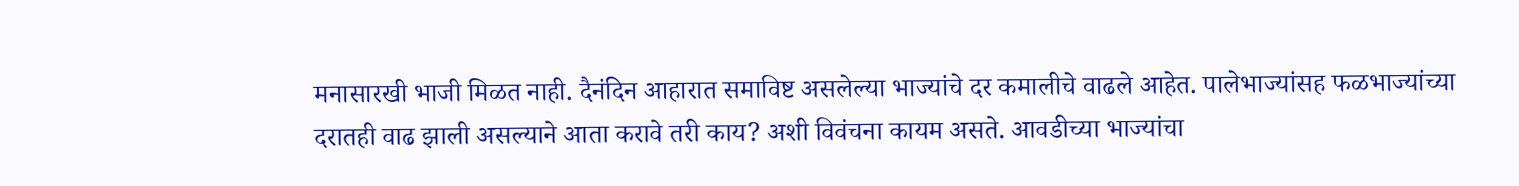मनासारखी भाजी मिळत नाही. दैनंदिन आहारात समाविष्ट असलेल्या भाज्यांचे दर कमालीचे वाढले आहेत. पालेभाज्यांसह फळभाज्यांच्या दरातही वाढ झाली असल्याने आता करावे तरी काय? अशी विवंचना कायम असते. आवडीच्या भाज्यांचा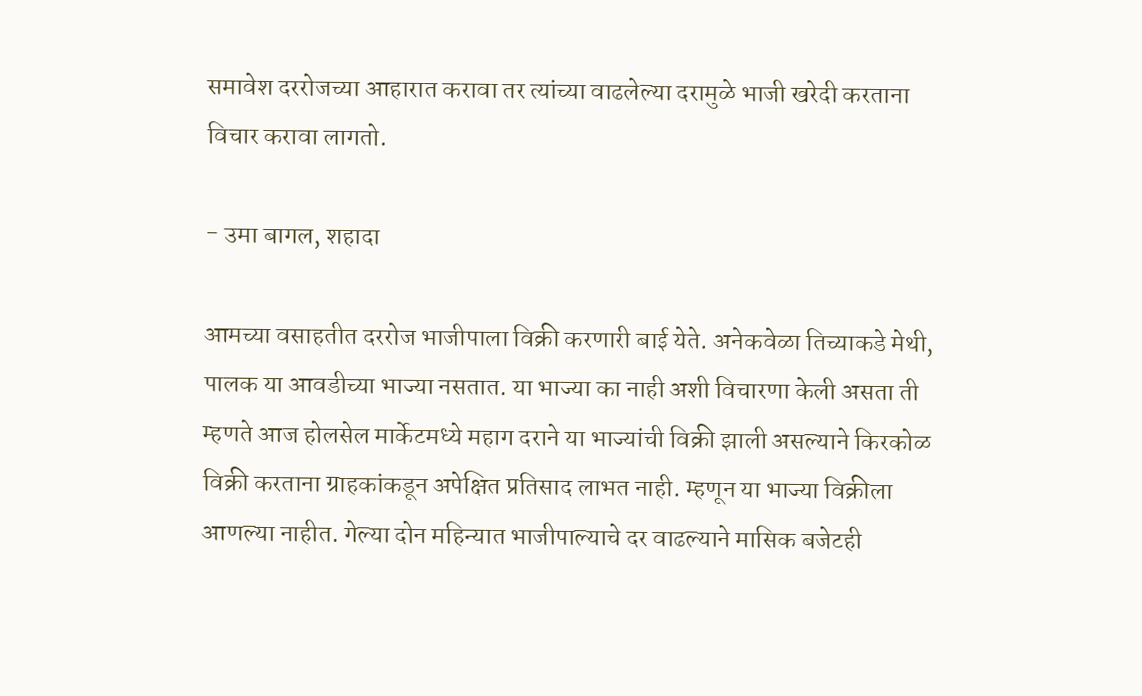समावेश दररोजच्या आहारात करावा तर त्यांच्या वाढलेल्या दरामुळे भाजी खरेदी करताना विचार करावा लागतो.

- उमा बागल, शहादा

आमच्या वसाहतीत दररोज भाजीपाला विक्री करणारी बाई येते. अनेकवेळा तिच्याकडे मेथी, पालक या आवडीच्या भाज्या नसतात. या भाज्या का नाही अशी विचारणा केली असता ती म्हणते आज होलसेल मार्केटमध्ये महाग दराने या भाज्यांची विक्री झाली असल्याने किरकोळ विक्री करताना ग्राहकांकडून अपेक्षित प्रतिसाद लाभत नाही. म्हणून या भाज्या विक्रीला आणल्या नाहीत. गेल्या दोन महिन्यात भाजीपाल्याचे दर वाढल्याने मासिक बजेटही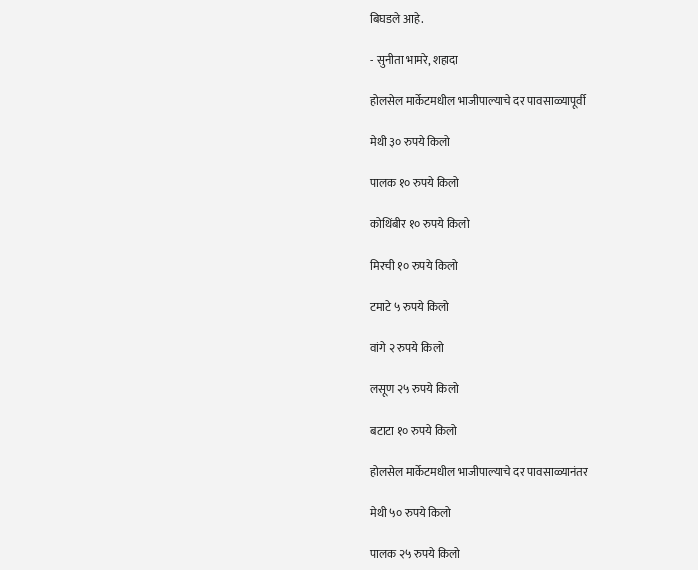बिघडले आहे.

- सुनीता भामरे, शहादा

होलसेल मार्केटमधील भाजीपाल्याचे दर पावसाळ्यापूर्वी

मेथी ३० रुपये किलो

पालक १० रुपये किलो

कोथिंबीर १० रुपये किलो

मिरची १० रुपये किलो

टमाटे ५ रुपये किलो

वांगे २ रुपये किलो

लसूण २५ रुपये किलो

बटाटा १० रुपये किलो

होलसेल मार्केटमधील भाजीपाल्याचे दर पावसाळ्यानंतर

मेथी ५० रुपये किलो

पालक २५ रुपये किलो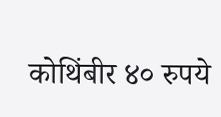कोथिंबीर ४० रुपये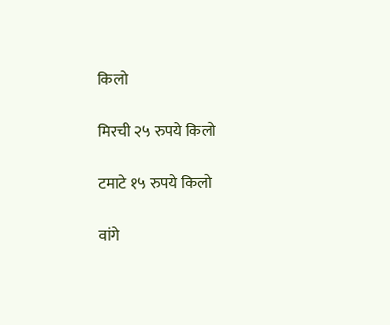किलो

मिरची २५ रुपये किलो

टमाटे १५ रुपये किलो

वांगे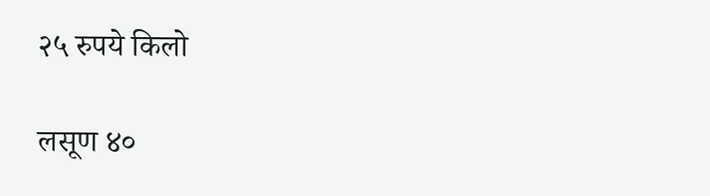२५ रुपये किलो

लसूण ४०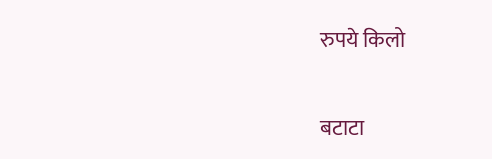रुपये किलो

बटाटा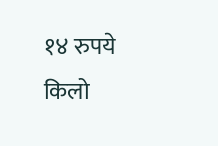१४ रुपये किलो